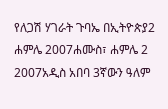የለጋሽ ሃገራት ጉባኤ በኢትዮጵያ2 ሐምሌ 2007ሐሙስ፣ ሐምሌ 2 2007አዲስ አበባ 3ኛውን ዓለም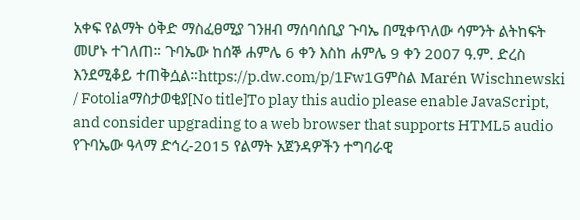አቀፍ የልማት ዕቅድ ማስፈፀሚያ ገንዘብ ማሰባሰቢያ ጉባኤ በሚቀጥለው ሳምንት ልትከፍት መሆኑ ተገለጠ። ጉባኤው ከሰኞ ሐምሌ 6 ቀን እስከ ሐምሌ 9 ቀን 2007 ዓ.ም. ድረስ እንደሚቆይ ተጠቅሷል።https://p.dw.com/p/1Fw1Gምስል Marén Wischnewski / Fotoliaማስታወቂያ[No title]To play this audio please enable JavaScript, and consider upgrading to a web browser that supports HTML5 audio የጉባኤው ዓላማ ድኅረ-2015 የልማት አጀንዳዎችን ተግባራዊ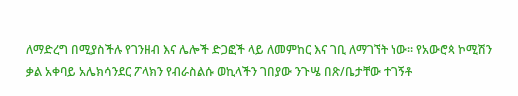ለማድረግ በሚያስችሉ የገንዘብ እና ሌሎች ድጋፎች ላይ ለመምከር እና ገቢ ለማገኘት ነው። የአውሮጳ ኮሚሽን ቃል አቀባይ አሌክሳንደር ፖላክን የብራስልሱ ወኪላችን ገበያው ንጉሤ በጽ/ቤታቸው ተገኝቶ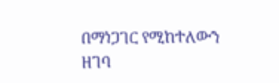በማነጋገር የሚከተለውን ዘገባ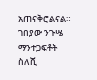አጠናቅሮልናል። ገበያው ንጉሤ ማንተጋፍቶት ስለሺ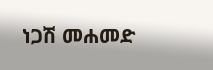ነጋሽ መሐመድ